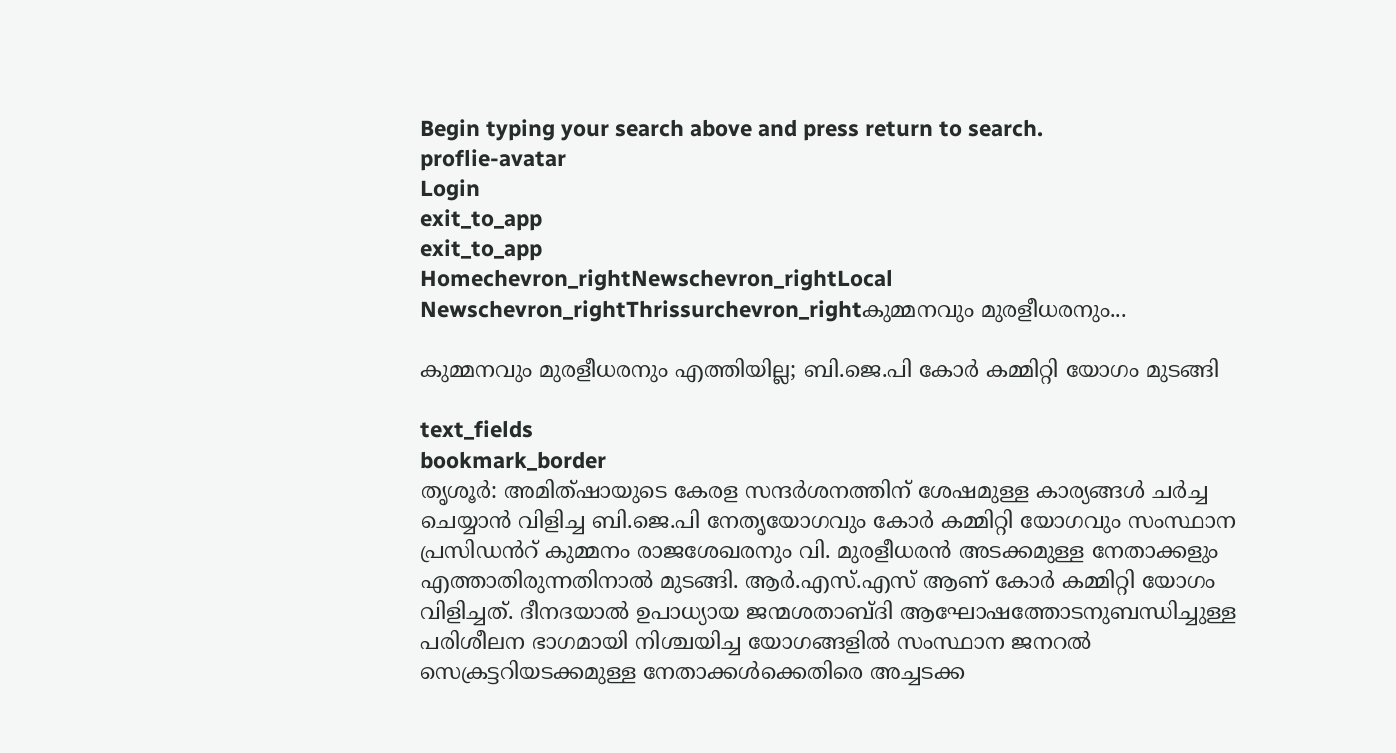Begin typing your search above and press return to search.
proflie-avatar
Login
exit_to_app
exit_to_app
Homechevron_rightNewschevron_rightLocal Newschevron_rightThrissurchevron_rightകുമ്മനവും മുരളീധരനും...

കുമ്മനവും മുരളീധരനും എത്തിയില്ല; ബി.ജെ.പി കോർ കമ്മിറ്റി യോഗം മുടങ്ങി

text_fields
bookmark_border
തൃശൂർ: അമിത്ഷായുടെ കേരള സന്ദർശനത്തിന് ‍ശേഷമുള്ള കാര്യങ്ങൾ ചർച്ച ചെയ്യാൻ വിളിച്ച ബി.ജെ.പി നേതൃയോഗവും കോർ കമ്മിറ്റി യോഗവും സംസ്ഥാന പ്രസിഡൻറ് കുമ്മനം രാജശേഖരനും വി. മുരളീധരൻ അടക്കമുള്ള നേതാക്കളും എത്താതിരുന്നതിനാൽ മുടങ്ങി. ആർ.എസ്.എസ് ആണ് കോർ കമ്മിറ്റി യോഗം വിളിച്ചത്. ദീനദയാൽ ഉപാധ്യായ ജന്മശതാബ്ദി ആഘോഷത്തോടനുബന്ധിച്ചുള്ള പരിശീലന ഭാഗമായി നിശ്ചയിച്ച യോഗങ്ങളിൽ സംസ്ഥാന ജനറൽ സെക്രട്ടറിയടക്കമുള്ള നേതാക്കൾക്കെതിരെ അച്ചടക്ക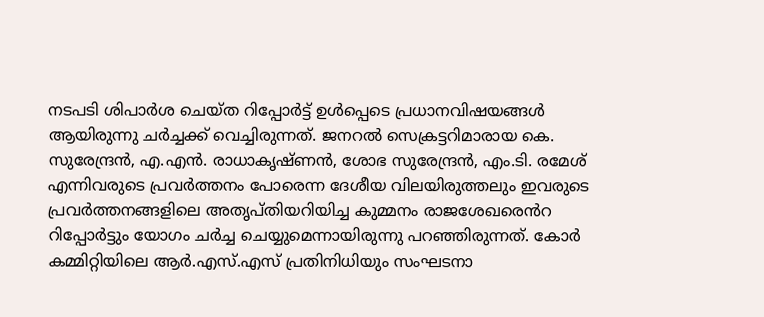നടപടി ശിപാർശ ചെയ്ത റിപ്പോർട്ട് ഉൾപ്പെടെ പ്രധാനവിഷയങ്ങൾ ആയിരുന്നു ചർച്ചക്ക് വെച്ചിരുന്നത്. ജനറൽ സെക്രട്ടറിമാരായ കെ. സുരേന്ദ്രൻ, എ.എൻ. രാധാകൃഷ്ണൻ, ശോഭ സുരേന്ദ്രൻ, എം.ടി. രമേശ് എന്നിവരുടെ പ്രവർത്തനം പോരെന്ന ദേശീയ വിലയിരുത്തലും ഇവരുടെ പ്രവർത്തനങ്ങളിലെ അതൃപ്തിയറിയിച്ച കുമ്മനം രാജശേഖരെൻറ റിപ്പോർട്ടും യോഗം ചർച്ച ചെയ്യുമെന്നായിരുന്നു പറഞ്ഞിരുന്നത്. കോർ കമ്മിറ്റിയിലെ ആർ.എസ്.എസ് പ്രതിനിധിയും സംഘടനാ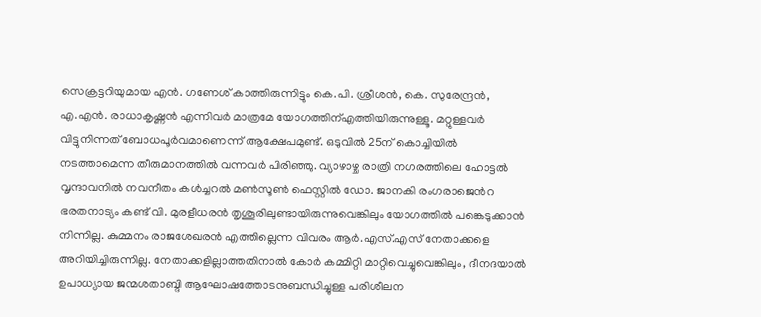സെക്രട്ടറിയുമായ എൻ. ഗണേശ് കാത്തിരുന്നിട്ടും കെ.പി. ശ്രീശൻ, കെ. സുരേന്ദ്രൻ, എ.എൻ. രാധാകൃഷ്ണൻ എന്നിവർ മാത്രമേ യോഗത്തിന്എത്തിയിരുന്നുള്ളൂ. മറ്റുള്ളവർ വിട്ടുനിന്നത് ബോധപൂർവമാണെന്ന് ആക്ഷേപമുണ്ട്. ഒടുവിൽ 25ന് കൊച്ചിയിൽ നടത്താമെന്ന തീരുമാനത്തിൽ വന്നവർ പിരിഞ്ഞു. വ്യാഴാഴ്ച രാത്രി നഗരത്തിലെ ഹോട്ടൽ വൃന്ദാവനിൽ നവനീതം കൾച്ചറൽ മൺസൂൺ ഫെസ്റ്റിൽ ഡോ. ജാനകി രംഗരാജെൻറ ഭരതനാട്യം കണ്ട് വി. മുരളീധരൻ തൃശൂരിലുണ്ടായിരുന്നുവെങ്കിലും യോഗത്തിൽ പങ്കെടുക്കാൻ നിന്നില്ല. കുമ്മനം രാജശേഖരൻ എത്തില്ലെന്ന വിവരം ആർ.എസ്.എസ് നേതാക്കളെ അറിയിച്ചിരുന്നില്ല. നേതാക്കളില്ലാത്തതിനാൽ കോർ കമ്മിറ്റി മാറ്റിവെച്ചുവെങ്കിലും, ദീനദയാൽ ഉപാധ്യായ ജന്മശതാബ്ദി ആഘോഷത്തോടനുബന്ധിച്ചുള്ള പരിശീലന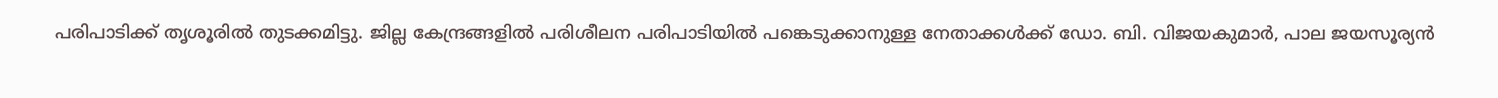പരിപാടിക്ക് തൃശൂരിൽ തുടക്കമിട്ടു. ജില്ല കേന്ദ്രങ്ങളിൽ പരിശീലന പരിപാടിയിൽ പങ്കെടുക്കാനുള്ള നേതാക്കൾക്ക് ഡോ. ബി. വിജയകുമാർ, പാല ജയസൂര്യൻ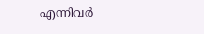എന്നിവർ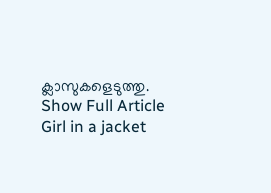ക്ലാസുകളെടുത്തു.
Show Full Article
Girl in a jacket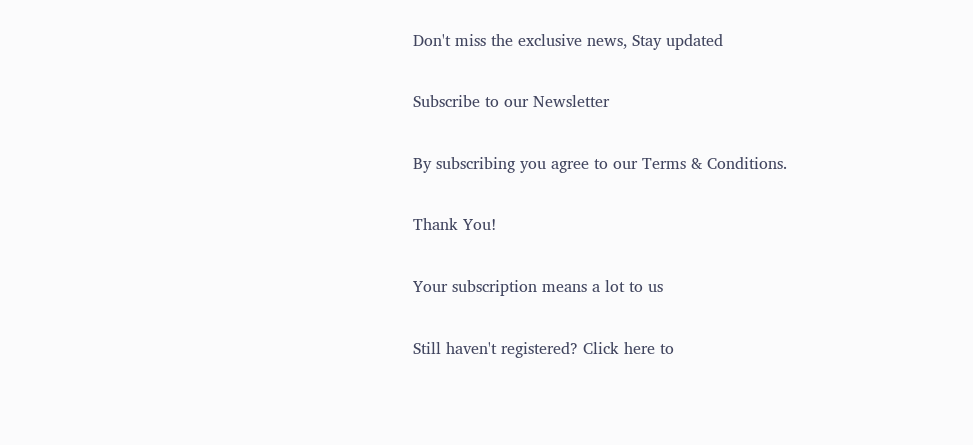Don't miss the exclusive news, Stay updated

Subscribe to our Newsletter

By subscribing you agree to our Terms & Conditions.

Thank You!

Your subscription means a lot to us

Still haven't registered? Click here to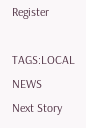Register

TAGS:LOCAL NEWS
Next Story